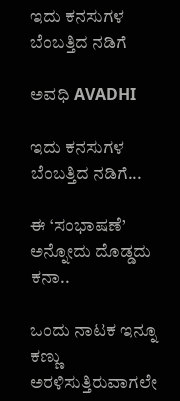ಇದು ಕನಸುಗಳ ಬೆಂಬತ್ತಿದ ನಡಿಗೆ‍

ಅವಧಿ AVADHI

ಇದು ಕನಸುಗಳ ಬೆಂಬತ್ತಿದ ನಡಿಗೆ...

ಈ ‘ಸಂಭಾಷಣೆ’ ಅನ್ನೋದು ದೊಡ್ಡದು ಕನಾ..

ಒಂದು ನಾಟಕ ಇನ್ನೂ ಕಣ್ಣು ಅರಳಿಸುತ್ತಿರುವಾಗಲೇ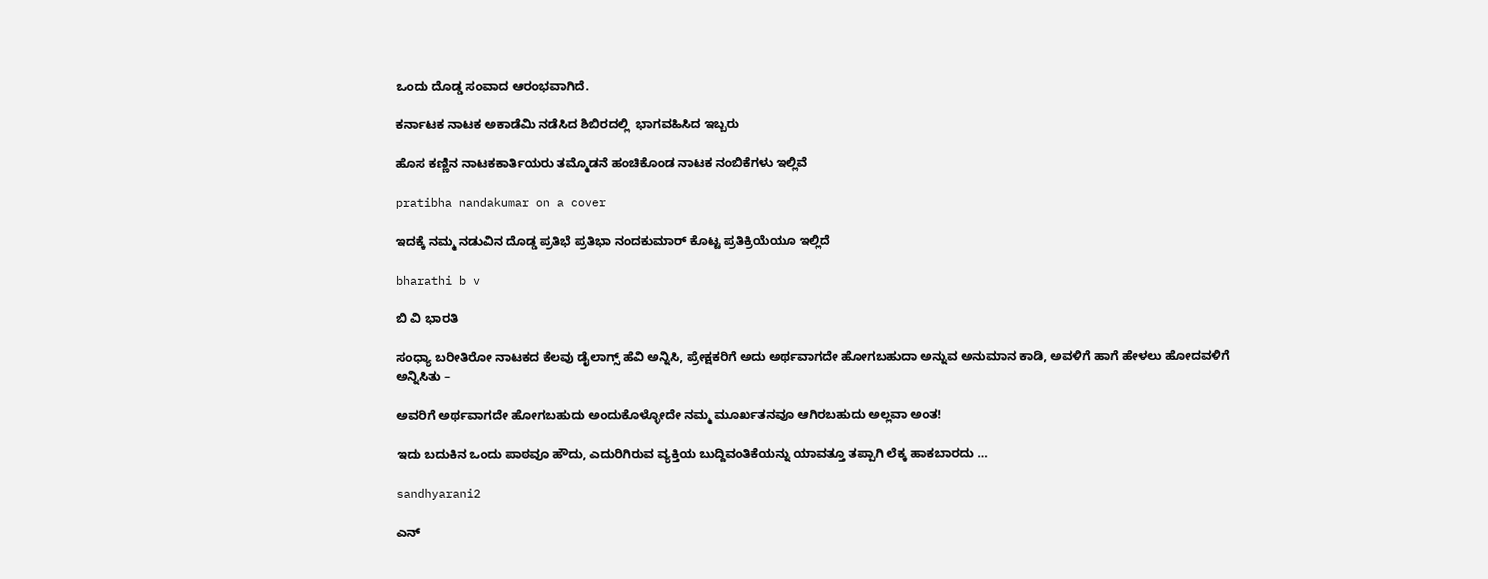ಒಂದು ದೊಡ್ಡ ಸಂವಾದ ಆರಂಭವಾಗಿದೆ.

ಕರ್ನಾಟಕ ನಾಟಕ ಅಕಾಡೆಮಿ ನಡೆಸಿದ ಶಿಬಿರದಲ್ಲಿ  ಭಾಗವಹಿಸಿದ ಇಬ್ಬರು

ಹೊಸ ಕಣ್ಣಿನ ನಾಟಕಕಾರ್ತಿಯರು ತಮ್ಮೊಡನೆ ಹಂಚಿಕೊಂಡ ನಾಟಕ ನಂಬಿಕೆಗಳು ಇಲ್ಲಿವೆ

pratibha nandakumar on a cover

ಇದಕ್ಕೆ ನಮ್ಮ ನಡುವಿನ ದೊಡ್ಡ ಪ್ರತಿಭೆ ಪ್ರತಿಭಾ ನಂದಕುಮಾರ್ ಕೊಟ್ಟ ಪ್ರತಿಕ್ರಿಯೆಯೂ ಇಲ್ಲಿದೆ

bharathi b v

ಬಿ ವಿ ಭಾರತಿ

ಸಂಧ್ಯಾ ಬರೀತಿರೋ ನಾಟಕದ ಕೆಲವು ಡೈಲಾಗ್ಸ್ ಹೆವಿ ಅನ್ನಿಸಿ, ಪ್ರೇಕ್ಷಕರಿಗೆ ಅದು ಅರ್ಥವಾಗದೇ ಹೋಗಬಹುದಾ ಅನ್ನುವ ಅನುಮಾನ ಕಾಡಿ, ಅವಳಿಗೆ ಹಾಗೆ ಹೇಳಲು ಹೋದವಳಿಗೆ ಅನ್ನಿಸಿತು –

ಅವರಿಗೆ ಅರ್ಥವಾಗದೇ ಹೋಗಬಹುದು ಅಂದುಕೊಳ್ಳೋದೇ ನಮ್ಮ ಮೂರ್ಖತನವೂ ಆಗಿರಬಹುದು ಅಲ್ಲವಾ ಅಂತ!

ಇದು ಬದುಕಿನ ಒಂದು ಪಾಠವೂ ಹೌದು, ಎದುರಿಗಿರುವ ವ್ಯಕ್ತಿಯ ಬುದ್ದಿವಂತಿಕೆಯನ್ನು ಯಾವತ್ತೂ ತಪ್ಪಾಗಿ ಲೆಕ್ಕ ಹಾಕಬಾರದು …

sandhyarani2

ಎನ್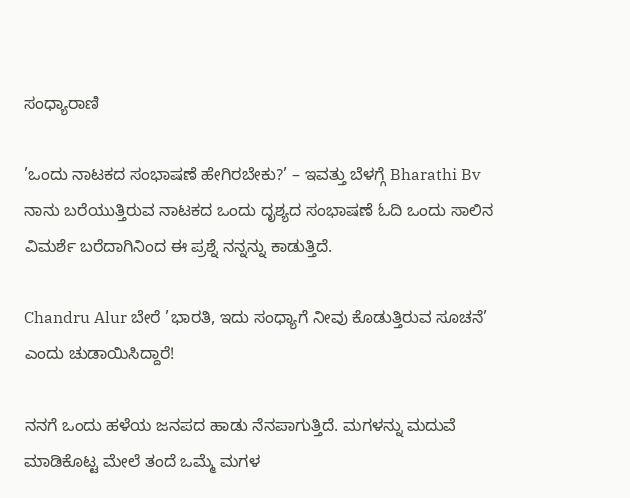ಸಂಧ್ಯಾರಾಣಿ

’ಒಂದು ನಾಟಕದ ಸಂಭಾಷಣೆ ಹೇಗಿರಬೇಕು?’ – ಇವತ್ತು ಬೆಳಗ್ಗೆ Bharathi Bv ನಾನು ಬರೆಯುತ್ತಿರುವ ನಾಟಕದ ಒಂದು ದೃಶ್ಯದ ಸಂಭಾಷಣೆ ಓದಿ ಒಂದು ಸಾಲಿನ ವಿಮರ್ಶೆ ಬರೆದಾಗಿನಿಂದ ಈ ಪ್ರಶ್ನೆ ನನ್ನನ್ನು ಕಾಡುತ್ತಿದೆ.

Chandru Alur ಬೇರೆ ’ಭಾರತಿ, ಇದು ಸಂಧ್ಯಾಗೆ ನೀವು ಕೊಡುತ್ತಿರುವ ಸೂಚನೆ’ ಎಂದು ಚುಡಾಯಿಸಿದ್ದಾರೆ!

ನನಗೆ ಒಂದು ಹಳೆಯ ಜನಪದ ಹಾಡು ನೆನಪಾಗುತ್ತಿದೆ. ಮಗಳನ್ನು ಮದುವೆ ಮಾಡಿಕೊಟ್ಟ ಮೇಲೆ ತಂದೆ ಒಮ್ಮೆ ಮಗಳ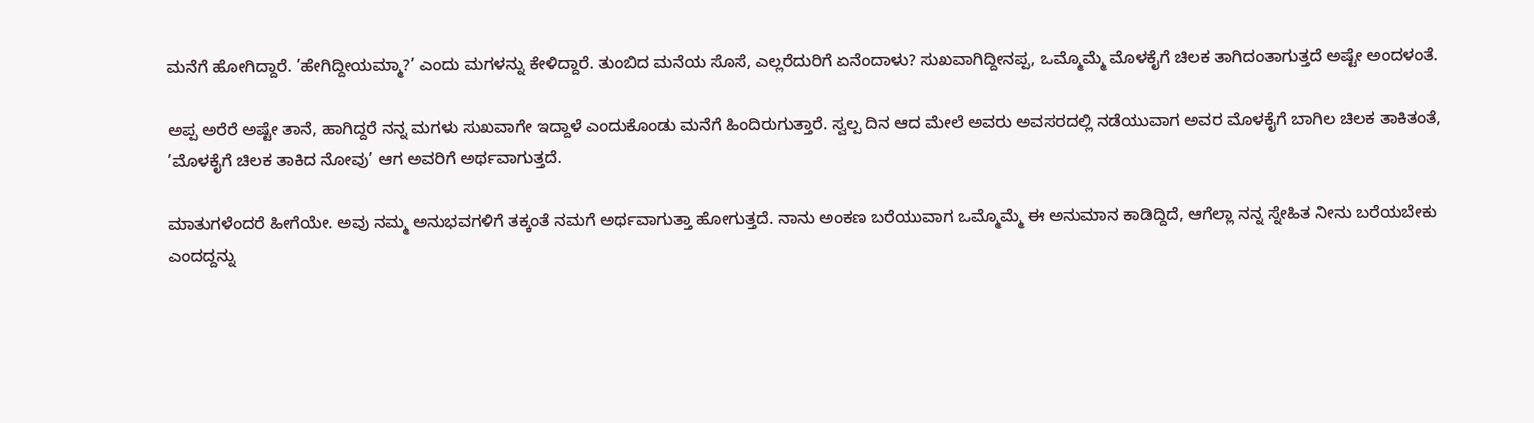ಮನೆಗೆ ಹೋಗಿದ್ದಾರೆ. ’ಹೇಗಿದ್ದೀಯಮ್ಮಾ?’ ಎಂದು ಮಗಳನ್ನು ಕೇಳಿದ್ದಾರೆ. ತುಂಬಿದ ಮನೆಯ ಸೊಸೆ, ಎಲ್ಲರೆದುರಿಗೆ ಏನೆಂದಾಳು? ಸುಖವಾಗಿದ್ದೀನಪ್ಪ, ಒಮ್ಮೊಮ್ಮೆ ಮೊಳಕೈಗೆ ಚಿಲಕ ತಾಗಿದಂತಾಗುತ್ತದೆ ಅಷ್ಟೇ ಅಂದಳಂತೆ.

ಅಪ್ಪ ಅರೆರೆ ಅಷ್ಟೇ ತಾನೆ, ಹಾಗಿದ್ದರೆ ನನ್ನ ಮಗಳು ಸುಖವಾಗೇ ಇದ್ದಾಳೆ ಎಂದುಕೊಂಡು ಮನೆಗೆ ಹಿಂದಿರುಗುತ್ತಾರೆ. ಸ್ವಲ್ಪ ದಿನ ಆದ ಮೇಲೆ ಅವರು ಅವಸರದಲ್ಲಿ ನಡೆಯುವಾಗ ಅವರ ಮೊಳಕೈಗೆ ಬಾಗಿಲ ಚಿಲಕ ತಾಕಿತಂತೆ, ’ಮೊಳಕೈಗೆ ಚಿಲಕ ತಾಕಿದ ನೋವು’ ಆಗ ಅವರಿಗೆ ಅರ್ಥವಾಗುತ್ತದೆ.

ಮಾತುಗಳೆಂದರೆ ಹೀಗೆಯೇ. ಅವು ನಮ್ಮ ಅನುಭವಗಳಿಗೆ ತಕ್ಕಂತೆ ನಮಗೆ ಅರ್ಥವಾಗುತ್ತಾ ಹೋಗುತ್ತದೆ. ನಾನು ಅಂಕಣ ಬರೆಯುವಾಗ ಒಮ್ಮೊಮ್ಮೆ ಈ ಅನುಮಾನ ಕಾಡಿದ್ದಿದೆ, ಆಗೆಲ್ಲಾ ನನ್ನ ಸ್ನೇಹಿತ ನೀನು ಬರೆಯಬೇಕು ಎಂದದ್ದನ್ನು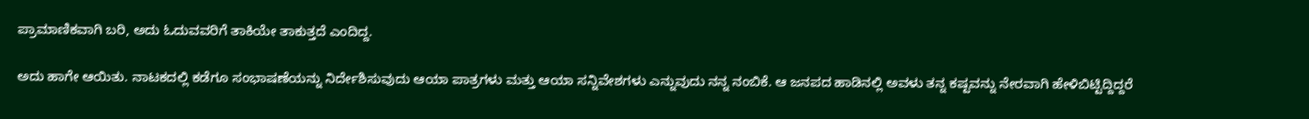ಪ್ರಾಮಾಣಿಕವಾಗಿ ಬರಿ, ಅದು ಓದುವವರಿಗೆ ತಾಕಿಯೇ ತಾಕುತ್ತದೆ ಎಂದಿದ್ದ.

ಅದು ಹಾಗೇ ಆಯಿತು. ನಾಟಕದಲ್ಲಿ ಕಡೆಗೂ ಸಂಭಾಷಣೆಯನ್ನು ನಿರ್ದೇಶಿಸುವುದು ಆಯಾ ಪಾತ್ರಗಳು ಮತ್ತು ಆಯಾ ಸನ್ನಿವೇಶಗಳು ಎನ್ನುವುದು ನನ್ನ ನಂಬಿಕೆ. ಆ ಜನಪದ ಹಾಡಿನಲ್ಲಿ ಅವಳು ತನ್ನ ಕಷ್ಟವನ್ನು ನೇರವಾಗಿ ಹೇಳಿಬಿಟ್ಟಿದ್ದಿದ್ದರೆ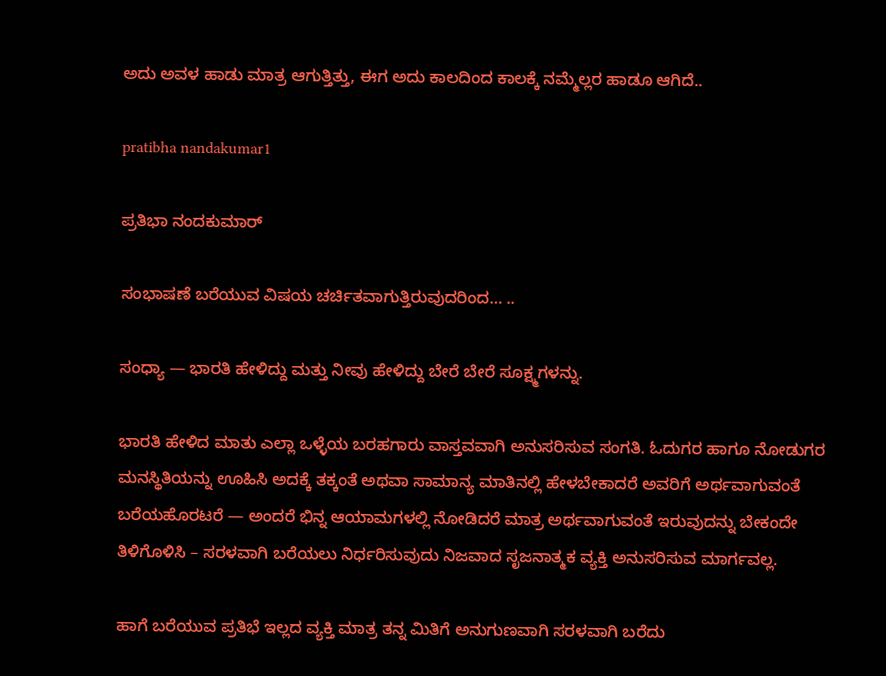ಅದು ಅವಳ ಹಾಡು ಮಾತ್ರ ಆಗುತ್ತಿತ್ತು, ಈಗ ಅದು ಕಾಲದಿಂದ ಕಾಲಕ್ಕೆ ನಮ್ಮೆಲ್ಲರ ಹಾಡೂ ಆಗಿದೆ..

pratibha nandakumar1

ಪ್ರತಿಭಾ ನಂದಕುಮಾರ್

ಸಂಭಾಷಣೆ ಬರೆಯುವ ವಿಷಯ ಚರ್ಚಿತವಾಗುತ್ತಿರುವುದರಿಂದ… ..

ಸಂಧ್ಯಾ — ಭಾರತಿ ಹೇಳಿದ್ದು ಮತ್ತು ನೀವು ಹೇಳಿದ್ದು ಬೇರೆ ಬೇರೆ ಸೂಕ್ಷ್ಮಗಳನ್ನು.

ಭಾರತಿ ಹೇಳಿದ ಮಾತು ಎಲ್ಲಾ ಒಳ್ಳೆಯ ಬರಹಗಾರು ವಾಸ್ತವವಾಗಿ ಅನುಸರಿಸುವ ಸಂಗತಿ. ಓದುಗರ ಹಾಗೂ ನೋಡುಗರ ಮನಸ್ಥಿತಿಯನ್ನು ಊಹಿಸಿ ಅದಕ್ಕೆ ತಕ್ಕಂತೆ ಅಥವಾ ಸಾಮಾನ್ಯ ಮಾತಿನಲ್ಲಿ ಹೇಳಬೇಕಾದರೆ ಅವರಿಗೆ ಅರ್ಥವಾಗುವಂತೆ ಬರೆಯಹೊರಟರೆ — ಅಂದರೆ ಭಿನ್ನ ಆಯಾಮಗಳಲ್ಲಿ ನೋಡಿದರೆ ಮಾತ್ರ ಅರ್ಥವಾಗುವಂತೆ ಇರುವುದನ್ನು ಬೇಕಂದೇ ತಿಳಿಗೊಳಿಸಿ – ಸರಳವಾಗಿ ಬರೆಯಲು ನಿರ್ಧರಿಸುವುದು ನಿಜವಾದ ಸೃಜನಾತ್ಮಕ ವ್ಯಕ್ತಿ ಅನುಸರಿಸುವ ಮಾರ್ಗವಲ್ಲ.

ಹಾಗೆ ಬರೆಯುವ ಪ್ರತಿಭೆ ಇಲ್ಲದ ವ್ಯಕ್ತಿ ಮಾತ್ರ ತನ್ನ ಮಿತಿಗೆ ಅನುಗುಣವಾಗಿ ಸರಳವಾಗಿ ಬರೆದು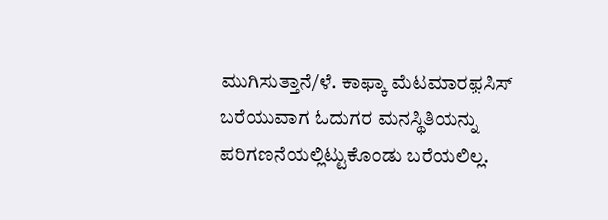ಮುಗಿಸುತ್ತಾನೆ/ಳೆ. ಕಾಫ್ಕಾ ಮೆಟಮಾರಫ಼ಸಿಸ್ ಬರೆಯುವಾಗ ಓದುಗರ ಮನಸ್ಥಿತಿಯನ್ನು ಪರಿಗಣನೆಯಲ್ಲಿಟ್ಟುಕೊಂಡು ಬರೆಯಲಿಲ್ಲ.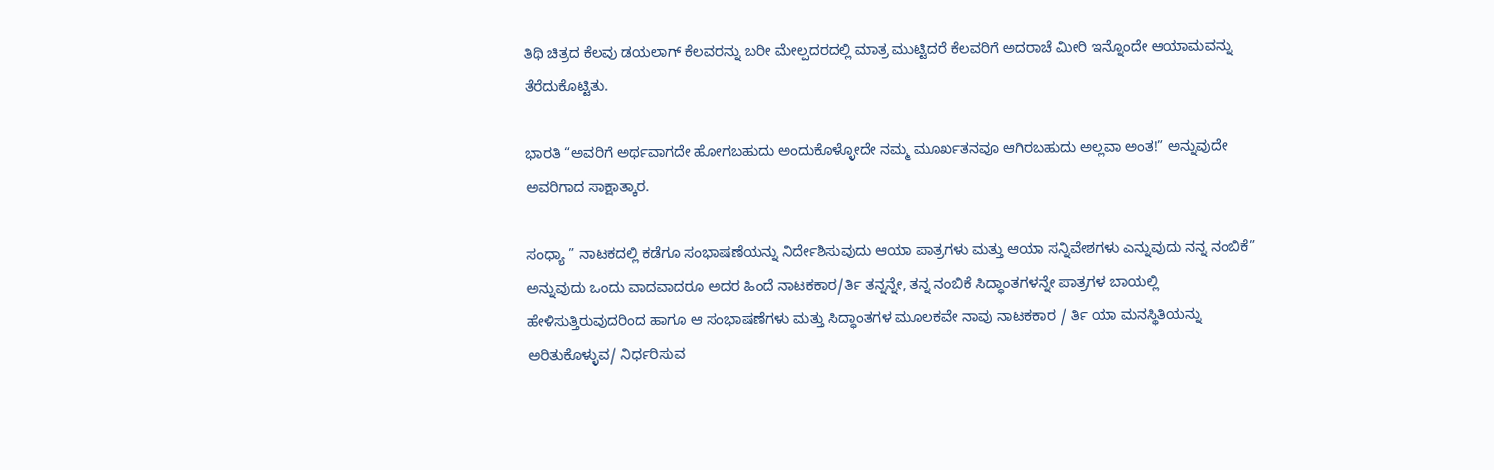ತಿಥಿ ಚಿತ್ರದ ಕೆಲವು ಡಯಲಾಗ್ ಕೆಲವರನ್ನು ಬರೀ ಮೇಲ್ಪದರದಲ್ಲಿ ಮಾತ್ರ ಮುಟ್ಟಿದರೆ ಕೆಲವರಿಗೆ ಅದರಾಚೆ ಮೀರಿ ಇನ್ನೊಂದೇ ಆಯಾಮವನ್ನು ತೆರೆದುಕೊಟ್ಟಿತು.

ಭಾರತಿ “ಅವರಿಗೆ ಅರ್ಥವಾಗದೇ ಹೋಗಬಹುದು ಅಂದುಕೊಳ್ಳೋದೇ ನಮ್ಮ ಮೂರ್ಖತನವೂ ಆಗಿರಬಹುದು ಅಲ್ಲವಾ ಅಂತ!” ಅನ್ನುವುದೇ ಅವರಿಗಾದ ಸಾಕ್ಷಾತ್ಕಾರ.

ಸಂಧ್ಯಾ ” ನಾಟಕದಲ್ಲಿ ಕಡೆಗೂ ಸಂಭಾಷಣೆಯನ್ನು ನಿರ್ದೇಶಿಸುವುದು ಆಯಾ ಪಾತ್ರಗಳು ಮತ್ತು ಆಯಾ ಸನ್ನಿವೇಶಗಳು ಎನ್ನುವುದು ನನ್ನ ನಂಬಿಕೆ” ಅನ್ನುವುದು ಒಂದು ವಾದವಾದರೂ ಅದರ ಹಿಂದೆ ನಾಟಕಕಾರ/ರ್ತಿ ತನ್ನನ್ನೇ, ತನ್ನ ನಂಬಿಕೆ ಸಿದ್ಧಾಂತಗಳನ್ನೇ ಪಾತ್ರಗಳ ಬಾಯಲ್ಲಿ ಹೇಳಿಸುತ್ತಿರುವುದರಿಂದ ಹಾಗೂ ಆ ಸಂಭಾಷಣೆಗಳು ಮತ್ತು ಸಿದ್ಧಾಂತಗಳ ಮೂಲಕವೇ ನಾವು ನಾಟಕಕಾರ / ರ್ತಿ ಯಾ ಮನಸ್ಥಿತಿಯನ್ನು ಅರಿತುಕೊಳ್ಳುವ/ ನಿರ್ಧರಿಸುವ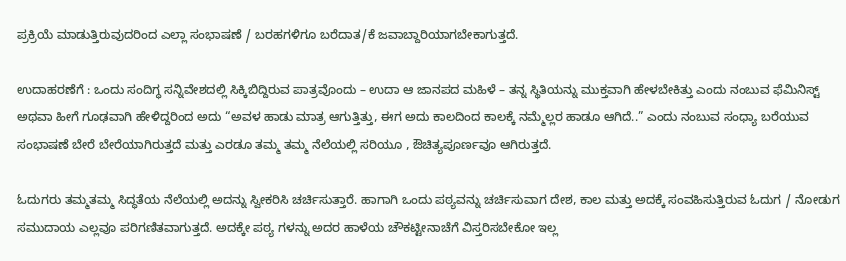ಪ್ರಕ್ರಿಯೆ ಮಾಡುತ್ತಿರುವುದರಿಂದ ಎಲ್ಲಾ ಸಂಭಾಷಣೆ / ಬರಹಗಳಿಗೂ ಬರೆದಾತ/ಕೆ ಜವಾಬ್ದಾರಿಯಾಗಬೇಕಾಗುತ್ತದೆ.

ಉದಾಹರಣೆಗೆ : ಒಂದು ಸಂದಿಗ್ಧ ಸನ್ನಿವೇಶದಲ್ಲಿ ಸಿಕ್ಕಿಬಿದ್ದಿರುವ ಪಾತ್ರವೊಂದು – ಉದಾ ಆ ಜಾನಪದ ಮಹಿಳೆ – ತನ್ನ ಸ್ಥಿತಿಯನ್ನು ಮುಕ್ತವಾಗಿ ಹೇಳಬೇಕಿತ್ತು ಎಂದು ನಂಬುವ ಫೆಮಿನಿಸ್ಟ್ ಅಥವಾ ಹೀಗೆ ಗೂಢವಾಗಿ ಹೇಳಿದ್ದರಿಂದ ಅದು “ಅವಳ ಹಾಡು ಮಾತ್ರ ಆಗುತ್ತಿತ್ತು, ಈಗ ಅದು ಕಾಲದಿಂದ ಕಾಲಕ್ಕೆ ನಮ್ಮೆಲ್ಲರ ಹಾಡೂ ಆಗಿದೆ..” ಎಂದು ನಂಬುವ ಸಂಧ್ಯಾ ಬರೆಯುವ ಸಂಭಾಷಣೆ ಬೇರೆ ಬೇರೆಯಾಗಿರುತ್ತದೆ ಮತ್ತು ಎರಡೂ ತಮ್ಮ ತಮ್ಮ ನೆಲೆಯಲ್ಲಿ ಸರಿಯೂ , ಔಚಿತ್ಯಪೂರ್ಣವೂ ಆಗಿರುತ್ತದೆ.

ಓದುಗರು ತಮ್ಮತಮ್ಮ ಸಿದ್ಧತೆಯ ನೆಲೆಯಲ್ಲಿ ಅದನ್ನು ಸ್ವೀಕರಿಸಿ ಚರ್ಚಿಸುತ್ತಾರೆ. ಹಾಗಾಗಿ ಒಂದು ಪಠ್ಯವನ್ನು ಚರ್ಚಿಸುವಾಗ ದೇಶ, ಕಾಲ ಮತ್ತು ಅದಕ್ಕೆ ಸಂವಹಿಸುತ್ತಿರುವ ಓದುಗ / ನೋಡುಗ ಸಮುದಾಯ ಎಲ್ಲವೂ ಪರಿಗಣಿತವಾಗುತ್ತದೆ. ಅದಕ್ಕೇ ಪಠ್ಯ ಗಳನ್ನು ಅದರ ಹಾಳೆಯ ಚೌಕಟ್ಟೀನಾಚೆಗೆ ವಿಸ್ತರಿಸಬೇಕೋ ಇಲ್ಲ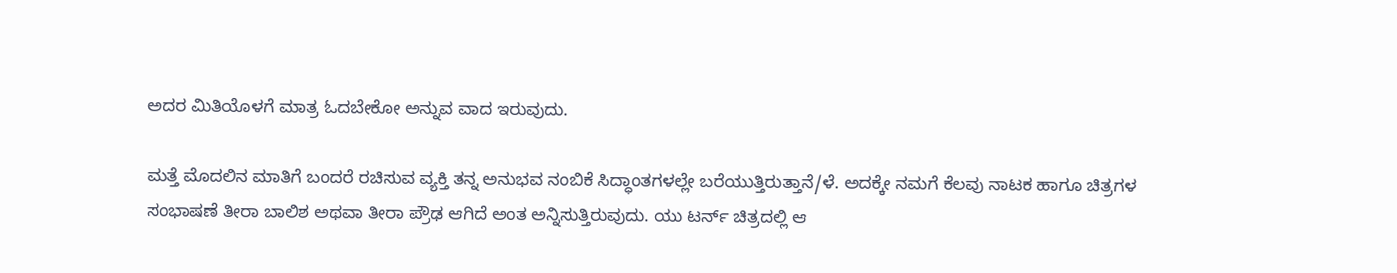ಅದರ ಮಿತಿಯೊಳಗೆ ಮಾತ್ರ ಓದಬೇಕೋ ಅನ್ನುವ ವಾದ ಇರುವುದು.

ಮತ್ತೆ ಮೊದಲಿನ ಮಾತಿಗೆ ಬಂದರೆ ರಚಿಸುವ ವ್ಯಕ್ತಿ ತನ್ನ ಅನುಭವ ನಂಬಿಕೆ ಸಿದ್ಧಾಂತಗಳಲ್ಲೇ ಬರೆಯುತ್ತಿರುತ್ತಾನೆ/ಳೆ. ಅದಕ್ಕೇ ನಮಗೆ ಕೆಲವು ನಾಟಕ ಹಾಗೂ ಚಿತ್ರಗಳ ಸಂಭಾಷಣೆ ತೀರಾ ಬಾಲಿಶ ಅಥವಾ ತೀರಾ ಪ್ರೌಢ ಆಗಿದೆ ಅಂತ ಅನ್ನಿಸುತ್ತಿರುವುದು. ಯು ಟರ್ನ್ ಚಿತ್ರದಲ್ಲಿ ಆ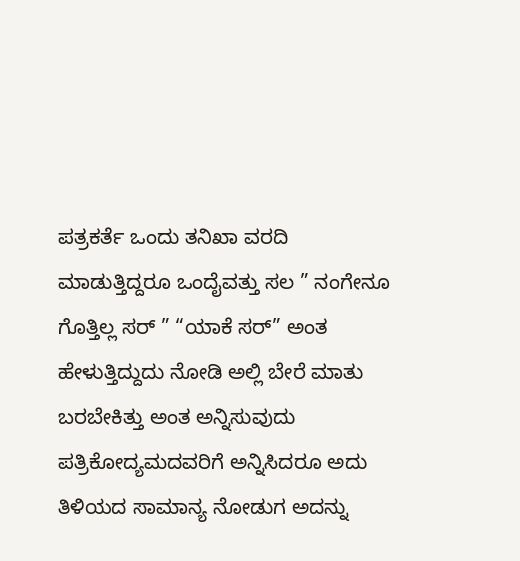ಪತ್ರಕರ್ತೆ ಒಂದು ತನಿಖಾ ವರದಿ ಮಾಡುತ್ತಿದ್ದರೂ ಒಂದೈವತ್ತು ಸಲ ” ನಂಗೇನೂ ಗೊತ್ತಿಲ್ಲ ಸರ್ ” “ಯಾಕೆ ಸರ್” ಅಂತ ಹೇಳುತ್ತಿದ್ದುದು ನೋಡಿ ಅಲ್ಲಿ ಬೇರೆ ಮಾತು ಬರಬೇಕಿತ್ತು ಅಂತ ಅನ್ನಿಸುವುದು ಪತ್ರಿಕೋದ್ಯಮದವರಿಗೆ ಅನ್ನಿಸಿದರೂ ಅದು ತಿಳಿಯದ ಸಾಮಾನ್ಯ ನೋಡುಗ ಅದನ್ನು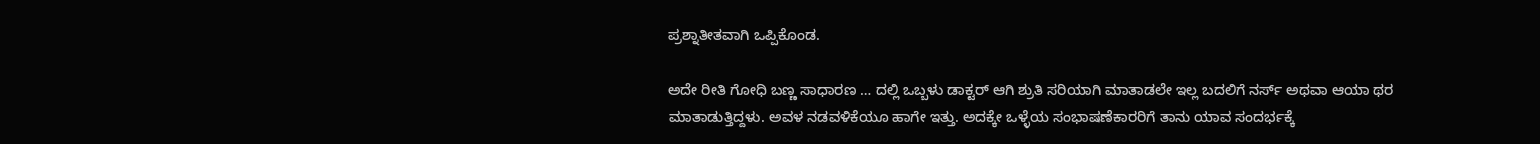ಪ್ರಶ್ನಾತೀತವಾಗಿ ಒಪ್ಪಿಕೊಂಡ.

ಅದೇ ರೀತಿ ಗೋಧಿ ಬಣ್ಣ ಸಾಧಾರಣ … ದಲ್ಲಿ ಒಬ್ಬಳು ಡಾಕ್ಟರ್ ಆಗಿ ಶ್ರುತಿ ಸರಿಯಾಗಿ ಮಾತಾಡಲೇ ಇಲ್ಲ ಬದಲಿಗೆ ನರ್ಸ್ ಅಥವಾ ಆಯಾ ಥರ ಮಾತಾಡುತ್ತಿದ್ದಳು. ಅವಳ ನಡವಳಿಕೆಯೂ ಹಾಗೇ ಇತ್ತು. ಅದಕ್ಕೇ ಒಳ್ಳೆಯ ಸಂಭಾಷಣೆಕಾರರಿಗೆ ತಾನು ಯಾವ ಸಂದರ್ಭಕ್ಕೆ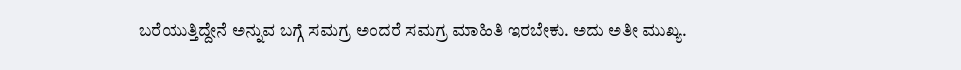ಬರೆಯುತ್ತಿದ್ದೇನೆ ಅನ್ನುವ ಬಗ್ಗೆ ಸಮಗ್ರ ಅಂದರೆ ಸಮಗ್ರ ಮಾಹಿತಿ ಇರಬೇಕು. ಅದು ಅತೀ ಮುಖ್ಯ.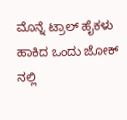ಮೊನ್ನೆ ಟ್ರಾಲ್ ಹೈಕಳು ಹಾಕಿದ ಒಂದು ಜೋಕ್ ನಲ್ಲಿ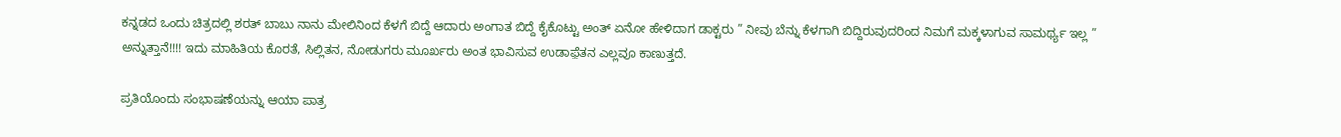ಕನ್ನಡದ ಒಂದು ಚಿತ್ರದಲ್ಲಿ ಶರತ್ ಬಾಬು ನಾನು ಮೇಲಿನಿಂದ ಕೆಳಗೆ ಬಿದ್ದೆ ಆದಾರು ಅಂಗಾತ ಬಿದ್ದೆ ಕೈಕೊಟ್ಟು ಅಂತ್ ಏನೋ ಹೇಳಿದಾಗ ಡಾಕ್ಟರು ” ನೀವು ಬೆನ್ನು ಕೆಳಗಾಗಿ ಬಿದ್ದಿರುವುದರಿಂದ ನಿಮಗೆ ಮಕ್ಕಳಾಗುವ ಸಾಮರ್ಥ್ಯ ಇಲ್ಲ ” ಅನ್ನುತ್ತಾನೆ!!!! ಇದು ಮಾಹಿತಿಯ ಕೊರತೆ, ಸಿಲ್ಲಿತನ, ನೋಡುಗರು ಮೂರ್ಖರು ಅಂತ ಭಾವಿಸುವ ಉಡಾಫ಼ೆತನ ಎಲ್ಲವೂ ಕಾಣುತ್ತದೆ.

ಪ್ರತಿಯೊಂದು ಸಂಭಾಷಣೆಯನ್ನು ಆಯಾ ಪಾತ್ರ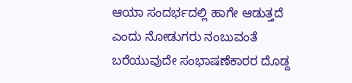ಆಯಾ ಸಂದರ್ಭದಲ್ಲಿ ಹಾಗೇ ಆಡುತ್ತದೆ ಎಂದು ನೋಡುಗರು ನಂಬುವಂತೆ ಬರೆಯುವುದೇ ಸಂಭಾಷಣೆಕಾರರ ದೊಡ್ದ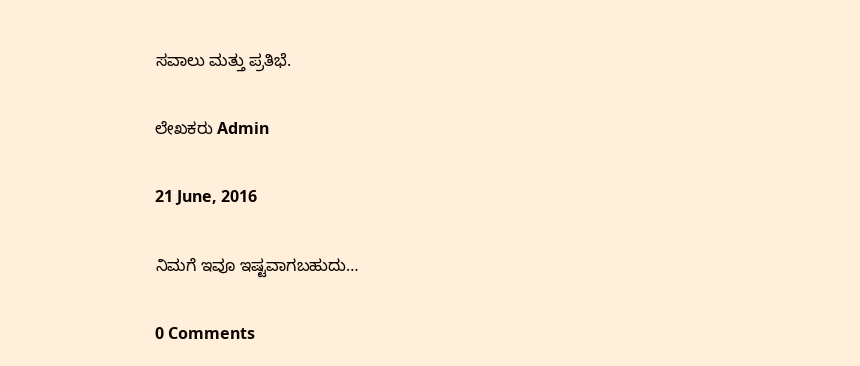ಸವಾಲು ಮತ್ತು ಪ್ರತಿಭೆ.

ಲೇಖಕರು Admin

21 June, 2016

ನಿಮಗೆ ಇವೂ ಇಷ್ಟವಾಗಬಹುದು…

0 Comments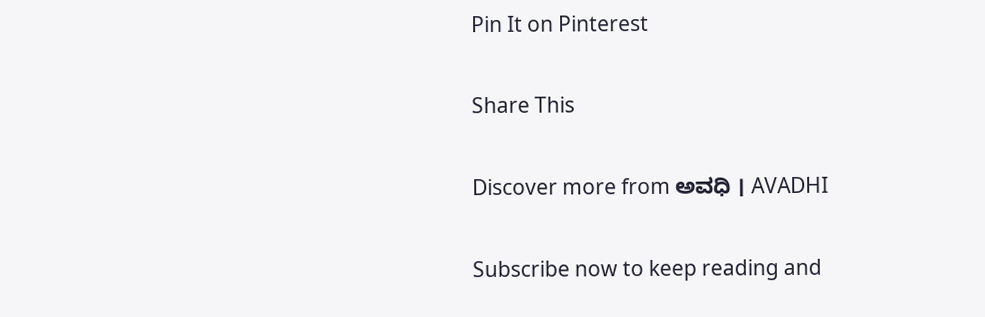Pin It on Pinterest

Share This

Discover more from ಅವಧಿ । AVADHI

Subscribe now to keep reading and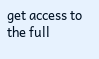get access to the full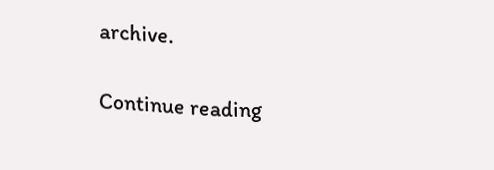archive.

Continue reading